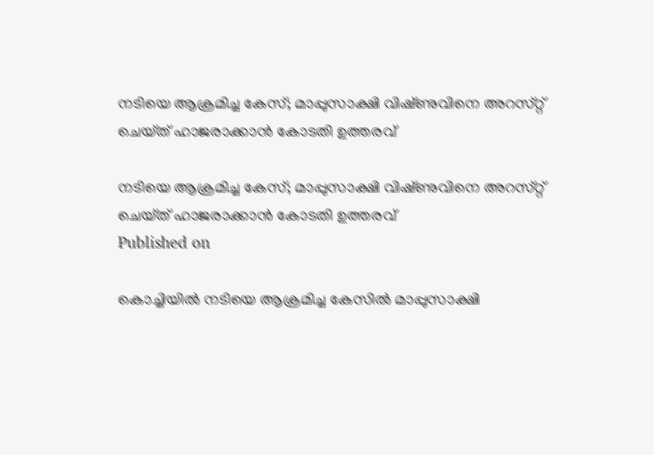നടിയെ ആക്രമിച്ച കേസ്; മാപ്പുസാക്ഷി വിഷ്‌ണുവിനെ അറസ്‌റ്റ് ചെയ്‌ത്‌ ഹാജരാക്കാൻ കോടതി ഉത്തരവ്

നടിയെ ആക്രമിച്ച കേസ്; മാപ്പുസാക്ഷി വിഷ്‌ണുവിനെ അറസ്‌റ്റ് ചെയ്‌ത്‌ ഹാജരാക്കാൻ കോടതി ഉത്തരവ്
Published on

കൊച്ചിയിൽ നടിയെ ആക്രമിച്ച കേസിൽ മാപ്പുസാക്ഷി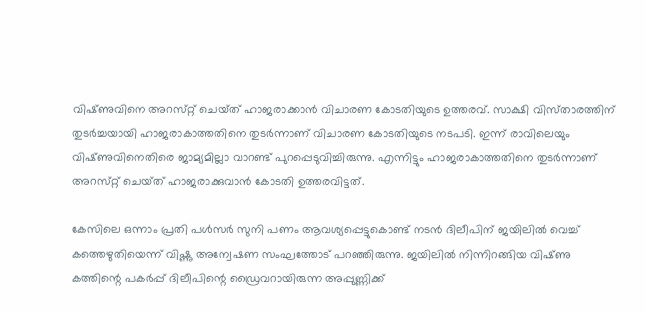വിഷ്‌ണുവിനെ അറസ്‌റ്റ് ചെയ്‌ത്‌ ഹാജരാക്കാൻ വിചാരണ കോടതിയുടെ ഉത്തരവ്. സാക്ഷി വിസ്‌താരത്തിന് തുടർച്ചയായി ഹാജരാകാത്തതിനെ തുടർന്നാണ് വിചാരണ കോടതിയുടെ നടപടി. ഇന്ന് രാവിലെയും വിഷ്‌ണുവിനെതിരെ ജാമ്യമില്ലാ വാറണ്ട് പുറപ്പെടുവിച്ചിരുന്നു. എന്നിട്ടും ഹാജരാകാത്തതിനെ തുടർന്നാണ് അറസ്‌റ്റ് ചെയ്‌ത് ഹാജരാക്കുവാൻ കോടതി ഉത്തരവിട്ടത്.

കേസിലെ ഒന്നാം പ്രതി പൾസർ സുനി പണം ആവശ്യപ്പെട്ടുകൊണ്ട് നടൻ ദിലീപിന് ജയിലിൽ വെച്ച് കത്തെഴുതിയെന്ന് വിഷ്ണു അന്വേഷണ സംഘത്തോട് പറഞ്ഞിരുന്നു. ജയിലിൽ നിന്നിറങ്ങിയ വിഷ്‌ണു കത്തിന്റെ പകർപ്പ് ദിലീപിന്റെ ഡ്രൈവറായിരുന്ന അപ്പുണ്ണിക്ക്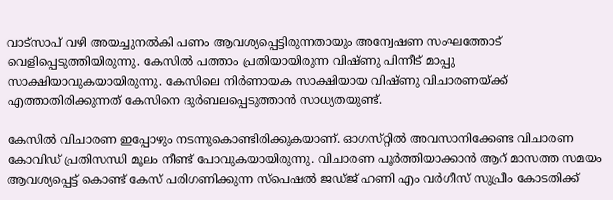വാട്സാപ്‌ വഴി അയച്ചുനൽകി പണം ആവശ്യപ്പെട്ടിരുന്നതായും അന്വേഷണ സംഘത്തോട് വെളിപ്പെടുത്തിയിരുന്നു. കേസിൽ പത്താം പ്രതിയായിരുന്ന വിഷ്ണു പിന്നീട് മാപ്പു സാക്ഷിയാവുകയായിരുന്നു. കേസിലെ നിര്‍ണായക സാക്ഷിയായ വിഷ്ണു വിചാരണയ്ക്ക് എത്താതിരിക്കുന്നത് കേസിനെ ദുർബലപ്പെടുത്താൻ സാധ്യതയുണ്ട്.

കേസിൽ വിചാരണ ഇപ്പോഴും നടന്നുകൊണ്ടിരിക്കുകയാണ്. ഓഗസ്‌റ്റിൽ അവസാനിക്കേണ്ട വിചാരണ കോവിഡ് പ്രതിസന്ധി മൂലം നീണ്ട് പോവുകയായിരുന്നു. വിചാരണ പൂർത്തിയാക്കാൻ ആറ് മാസത്ത സമയം ആവശ്യപ്പെട്ട് കൊണ്ട് കേസ് പരിഗണിക്കുന്ന സ്‌പെഷൽ ജഡ്‌ജ്‌ ഹണി എം വർഗീസ് സുപ്രീം കോടതിക്ക്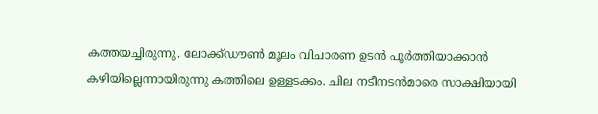കത്തയച്ചിരുന്നു. ലോക്ക്‌ഡൗൺ മൂലം വിചാരണ ഉടൻ പൂർത്തിയാക്കാൻ കഴിയില്ലെന്നായിരുന്നു കത്തിലെ ഉള്ളടക്കം. ചില നടീനടൻമാരെ സാക്ഷിയായി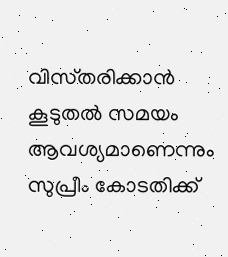വിസ്‌തരിക്കാൻ കൂടുതൽ സമയം ആവശ്യമാണെന്നും സുപ്രീം കോടതിക്ക്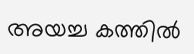അയച്ച കത്തിൽ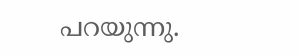പറയുന്നു.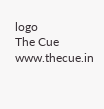logo
The Cue
www.thecue.in